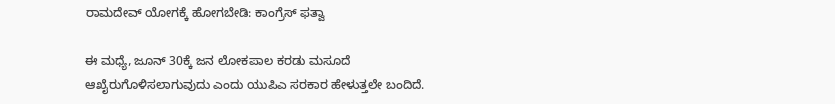ರಾಮದೇವ್ ಯೋಗಕ್ಕೆ ಹೋಗಬೇಡಿ: ಕಾಂಗ್ರೆಸ್ ಫತ್ವಾ

ಈ ಮಧ್ಯೆ, ಜೂನ್ 30ಕ್ಕೆ ಜನ ಲೋಕಪಾಲ ಕರಡು ಮಸೂದೆ ಆಖೈರುಗೊಳಿಸಲಾಗುವುದು ಎಂದು ಯುಪಿಎ ಸರಕಾರ ಹೇಳುತ್ತಲೇ ಬಂದಿದೆ.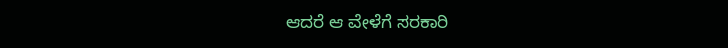ಆದರೆ ಆ ವೇಳೆಗೆ ಸರಕಾರಿ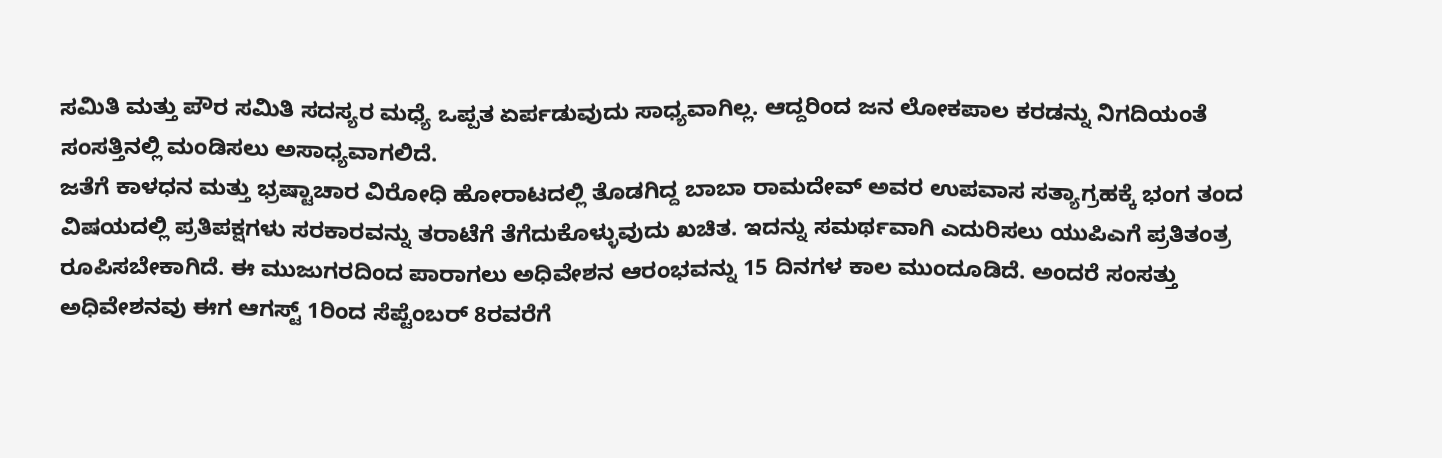ಸಮಿತಿ ಮತ್ತು ಪೌರ ಸಮಿತಿ ಸದಸ್ಯರ ಮಧ್ಯೆ ಒಪ್ಪತ ಏರ್ಪಡುವುದು ಸಾಧ್ಯವಾಗಿಲ್ಲ. ಆದ್ದರಿಂದ ಜನ ಲೋಕಪಾಲ ಕರಡನ್ನು ನಿಗದಿಯಂತೆ ಸಂಸತ್ತಿನಲ್ಲಿ ಮಂಡಿಸಲು ಅಸಾಧ್ಯವಾಗಲಿದೆ.
ಜತೆಗೆ ಕಾಳಧನ ಮತ್ತು ಭ್ರಷ್ಟಾಚಾರ ವಿರೋಧಿ ಹೋರಾಟದಲ್ಲಿ ತೊಡಗಿದ್ದ ಬಾಬಾ ರಾಮದೇವ್ ಅವರ ಉಪವಾಸ ಸತ್ಯಾಗ್ರಹಕ್ಕೆ ಭಂಗ ತಂದ ವಿಷಯದಲ್ಲಿ ಪ್ರತಿಪಕ್ಷಗಳು ಸರಕಾರವನ್ನು ತರಾಟೆಗೆ ತೆಗೆದುಕೊಳ್ಳುವುದು ಖಚಿತ. ಇದನ್ನು ಸಮರ್ಥವಾಗಿ ಎದುರಿಸಲು ಯುಪಿಎಗೆ ಪ್ರತಿತಂತ್ರ ರೂಪಿಸಬೇಕಾಗಿದೆ. ಈ ಮುಜುಗರದಿಂದ ಪಾರಾಗಲು ಅಧಿವೇಶನ ಆರಂಭವನ್ನು 15 ದಿನಗಳ ಕಾಲ ಮುಂದೂಡಿದೆ. ಅಂದರೆ ಸಂಸತ್ತು ಅಧಿವೇಶನವು ಈಗ ಆಗಸ್ಟ್ 1ರಿಂದ ಸೆಪ್ಟೆಂಬರ್ 8ರವರೆಗೆ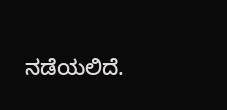ನಡೆಯಲಿದೆ.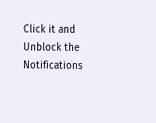Click it and Unblock the Notifications